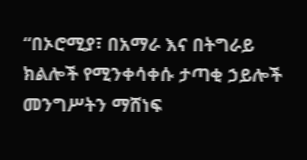“በኦሮሚያ፣ በአማራ እና በትግራይ ክልሎች የሚንቀሳቀሱ ታጣቂ ኃይሎች መንግሥትን ማሸነፍ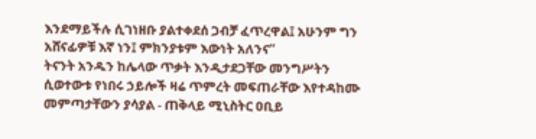እንደማይችሉ ሲገነዘቡ ያልተቀደሰ ጋብቻ ፈጥረዋል፤ አሁንም ግን አሸናፊዎቹ እኛ ነን፤ ምክንያቱም እውነት አለንና”
ትናንት አንዱን ከሌላው ጥቃት እንዲታደጋቸው መንግሥትን ሲወተውቱ የነበሩ ኃይሎች ዛሬ ጥምረት መፍጠራቸው እየተዳከሙ መምጣታቸውን ያሳያል - ጠቅላይ ሚኒስትር ዐቢይ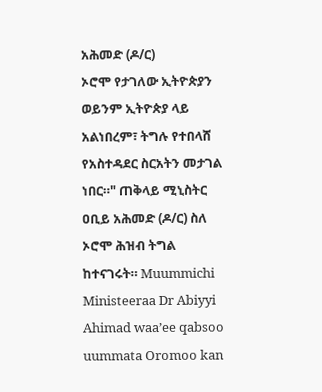አሕመድ (ዶ/ር)
ኦሮሞ የታገለው ኢትዮጵያን ወይንም ኢትዮጵያ ላይ አልነበረም፣ ትግሉ የተበላሸ የአስተዳደር ስርአትን መታገል ነበር።" ጠቅላይ ሚኒስትር ዐቢይ አሕመድ (ዶ/ር) ስለ ኦሮሞ ሕዝብ ትግል ከተናገሩት። Muummichi Ministeeraa Dr Abiyyi Ahimad waa’ee qabsoo uummata Oromoo kan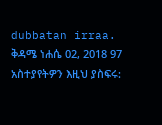dubbatan irraa. ቅዳሜ ነሐሴ 02, 2018 97 አስተያየትዎን እዚህ ያስፍሩ: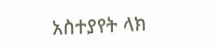አስተያየት ላክ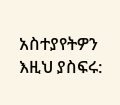አስተያየትዎን እዚህ ያስፍሩ: